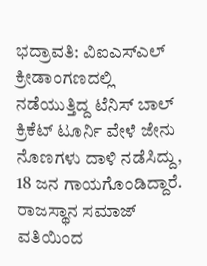ಭದ್ರಾವತಿ: ವಿಐಎಸ್ಎಲ್ ಕ್ರೀಡಾಂಗಣದಲ್ಲಿ ನಡೆಯುತ್ತಿದ್ದ ಟೆನಿಸ್ ಬಾಲ್ ಕ್ರಿಕೆಟ್ ಟೂರ್ನಿ ವೇಳೆ ಜೇನು ನೊಣಗಳು ದಾಳಿ ನಡೆಸಿದ್ದು, 18 ಜನ ಗಾಯಗೊಂಡಿದ್ದಾರೆ.
ರಾಜಸ್ಥಾನ ಸಮಾಜ್ ವತಿಯಿಂದ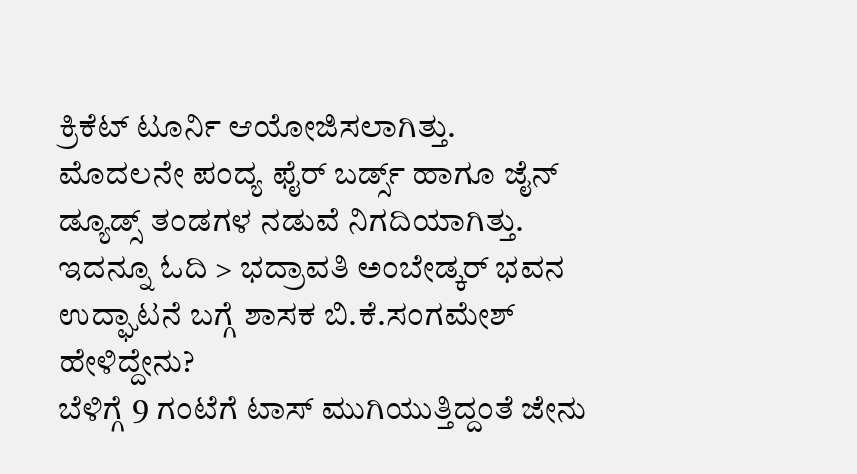ಕ್ರಿಕೆಟ್ ಟೂರ್ನಿ ಆಯೋಜಿಸಲಾಗಿತ್ತು. ಮೊದಲನೇ ಪಂದ್ಯ ಫೈರ್ ಬರ್ಡ್ಸ್ ಹಾಗೂ ಜೈನ್ ಡ್ಯೂಡ್ಸ್ ತಂಡಗಳ ನಡುವೆ ನಿಗದಿಯಾಗಿತ್ತು.
ಇದನ್ನೂ ಓದಿ > ಭದ್ರಾವತಿ ಅಂಬೇಡ್ಕರ್ ಭವನ ಉದ್ಘಾಟನೆ ಬಗ್ಗೆ ಶಾಸಕ ಬಿ.ಕೆ.ಸಂಗಮೇಶ್ ಹೇಳಿದ್ದೇನು?
ಬೆಳಿಗ್ಗೆ 9 ಗಂಟೆಗೆ ಟಾಸ್ ಮುಗಿಯುತ್ತಿದ್ದಂತೆ ಜೇನು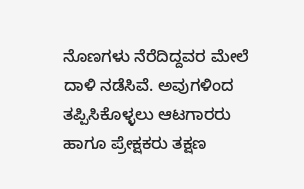ನೊಣಗಳು ನೆರೆದಿದ್ದವರ ಮೇಲೆ ದಾಳಿ ನಡೆಸಿವೆ. ಅವುಗಳಿಂದ ತಪ್ಪಿಸಿಕೊಳ್ಳಲು ಆಟಗಾರರು ಹಾಗೂ ಪ್ರೇಕ್ಷಕರು ತಕ್ಷಣ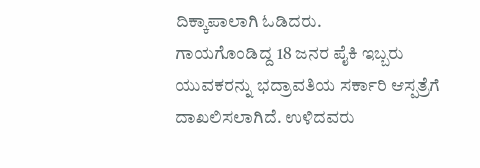ದಿಕ್ಕಾಪಾಲಾಗಿ ಓಡಿದರು.
ಗಾಯಗೊಂಡಿದ್ದ 18 ಜನರ ಪೈಕಿ ಇಬ್ಬರು ಯುವಕರನ್ನು ಭದ್ರಾವತಿಯ ಸರ್ಕಾರಿ ಆಸ್ಪತ್ರೆಗೆ ದಾಖಲಿಸಲಾಗಿದೆ. ಉಳಿದವರು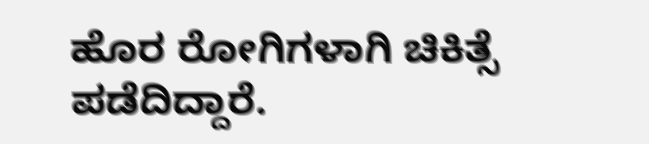ಹೊರ ರೋಗಿಗಳಾಗಿ ಚಿಕಿತ್ಸೆ ಪಡೆದಿದ್ದಾರೆ.